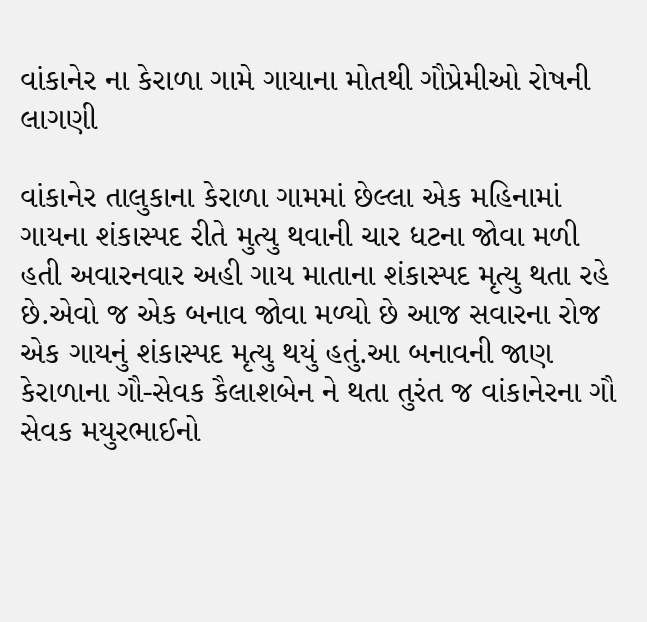વાંકાનેર ના કેરાળા ગામે ગાયાના મોતથી ગૌપ્રેમીઓ રોષની લાગણી

વાંકાનેર તાલુકાના કેરાળા ગામમાં છેલ્લા એક મહિનામાં ગાયના શંકાસ્પદ રીતે મુત્યુ થવાની ચાર ધટના જોવા મળી હતી અવારનવાર અહી ગાય માતાના શંકાસ્પદ મૃત્યુ થતા રહે છે.એવો જ એક બનાવ જોવા મળ્યો છે આજ સવારના રોજ એક ગાયનું શંકાસ્પદ મૃત્યુ થયું હતું.આ બનાવની જાણ કેરાળાના ગૌ-સેવક કૈલાશબેન ને થતા તુરંત જ વાંકાનેરના ગૌ સેવક મયુરભાઈનો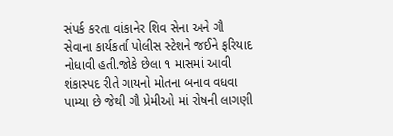સંપર્ક કરતા વાંકાનેર શિવ સેના અને ગૌ સેવાના કાર્યકર્તા પોલીસ સ્ટેશને જઈને ફરિયાદ નોધાવી હતી.જોકે છેલા ૧ માસમાં આવી શંકાસ્પદ રીતે ગાયનો મોતના બનાવ વધવા પામ્યા છે જેથી ગૌ પ્રેમીઓ માં રોષની લાગણી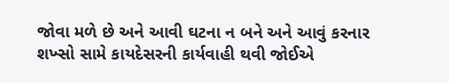જોવા મળે છે અને આવી ઘટના ન બને અને આવું કરનાર શખ્સો સામે કાયદેસરની કાર્યવાહી થવી જોઈએ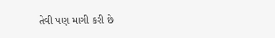તેવી પણ માગી કરી છે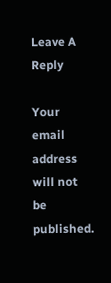Leave A Reply

Your email address will not be published.